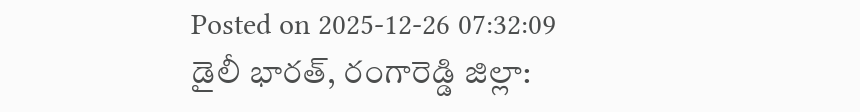Posted on 2025-12-26 07:32:09
డైలీ భారత్, రంగారెడ్డి జిల్లా: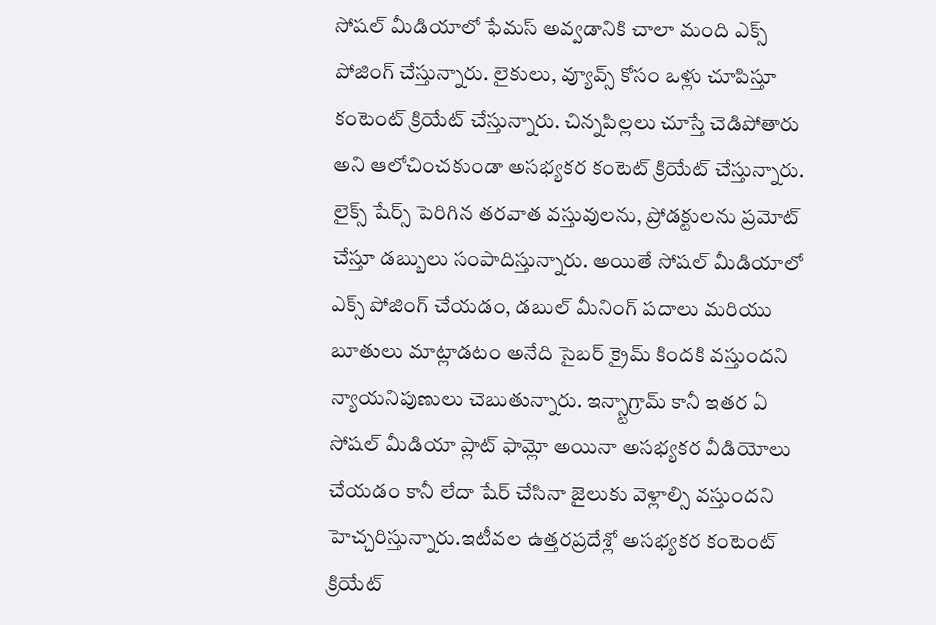సోషల్ మీడియాలో ఫేమస్ అవ్వడానికి చాలా మంది ఎక్స్ పోజింగ్ చేస్తున్నారు. లైకులు, వ్యూవ్స్ కోసం ఒళ్లు చూపిస్తూ కంటెంట్ క్రియేట్ చేస్తున్నారు. చిన్నపిల్లలు చూస్తే చెడిపోతారు అని ఆలోచించకుండా అసభ్యకర కంటెట్ క్రియేట్ చేస్తున్నారు. లైక్స్ షేర్స్ పెరిగిన తరవాత వస్తువులను, ప్రోడక్టులను ప్రమోట్ చేస్తూ డబ్బులు సంపాదిస్తున్నారు. అయితే సోషల్ మీడియాలో ఎక్స్ పోజింగ్ చేయడం, డబుల్ మీనింగ్ పదాలు మరియు బూతులు మాట్లాడటం అనేది సైబర్ క్రైమ్ కిందకి వస్తుందని న్యాయనిపుణులు చెబుతున్నారు. ఇన్స్టాగ్రామ్ కానీ ఇతర ఏ సోషల్ మీడియా ప్లాట్ ఫామ్లో అయినా అసభ్యకర వీడియోలు చేయడం కానీ లేదా షేర్ చేసినా జైలుకు వెళ్లాల్సి వస్తుందని హెచ్చరిస్తున్నారు.ఇటీవల ఉత్తరప్రదేశ్లో అసభ్యకర కంటెంట్ క్రియేట్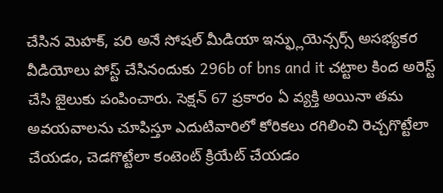చేసిన మెహక్, పరి అనే సోషల్ మీడియా ఇన్ఫ్లుయెన్సర్స్ అసభ్యకర వీడియోలు పోస్ట్ చేసినందుకు 296b of bns and it చట్టాల కింద అరెస్ట్ చేసి జైలుకు పంపించారు. సెక్షన్ 67 ప్రకారం ఏ వ్యక్తి అయినా తమ అవయవాలను చూపిస్తూ ఎదుటివారిలో కోరికలు రగిలించి రెచ్చగొట్టేలా చేయడం, చెడగొట్టేలా కంటెంట్ క్రియేట్ చేయడం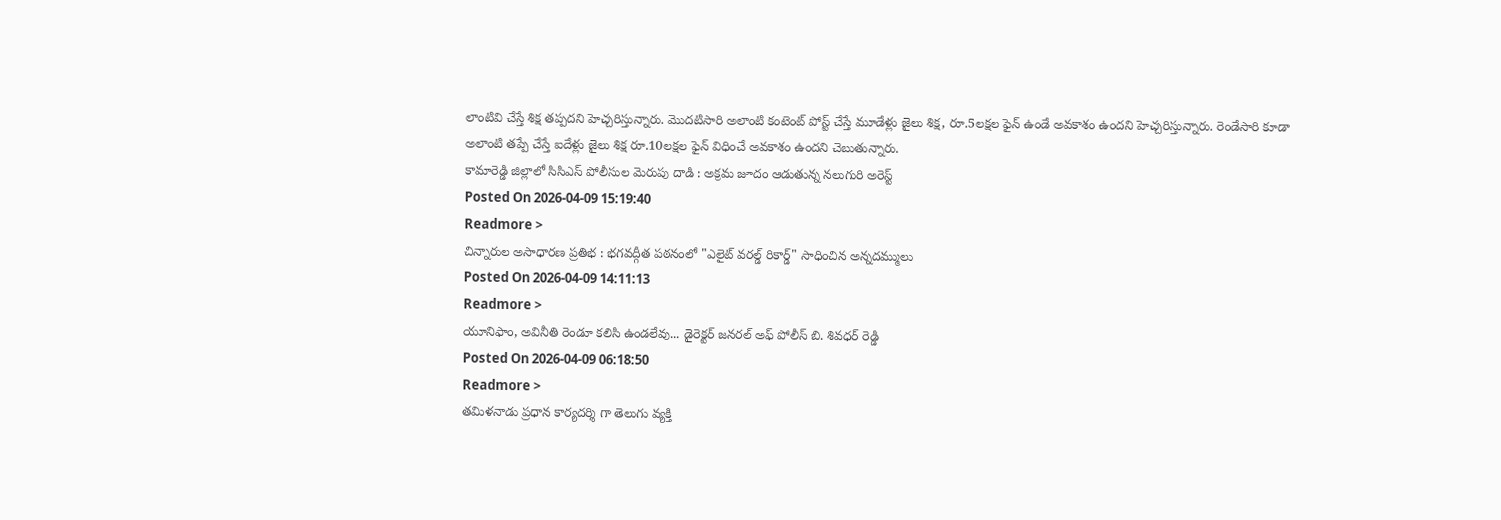లాంటివి చేస్తే శిక్ష తప్పదని హెచ్చరిస్తున్నారు. మొదటిసారి అలాంటి కంటెంట్ పోస్ట్ చేస్తే మూడేళ్లు జైలు శిక్ష, రూ.5లక్షల ఫైన్ ఉండే అవకాశం ఉందని హెచ్చరిస్తున్నారు. రెండేసారి కూడా అలాంటి తప్పే చేస్తే ఐదేళ్లు జైలు శిక్ష రూ.10లక్షల ఫైన్ విధించే అవకాశం ఉందని చెబుతున్నారు.
కామారెడ్డి జిల్లాలో సిసిఎస్ పోలీసుల మెరుపు దాడి : అక్రమ జూదం ఆడుతున్న నలుగురి అరెస్ట్
Posted On 2026-04-09 15:19:40
Readmore >
చిన్నారుల అసాధారణ ప్రతిభ : భగవద్గీత పఠనంలో "ఎలైట్ వరల్డ్ రికార్డ్" సాధించిన అన్నదమ్ములు
Posted On 2026-04-09 14:11:13
Readmore >
యూనిఫాం, అవినీతి రెండూ కలిసి ఉండలేవు... డైరెక్టర్ జనరల్ అఫ్ పోలీస్ బి. శివధర్ రెడ్డి
Posted On 2026-04-09 06:18:50
Readmore >
తమిళనాడు ప్రధాన కార్యదర్శి గా తెలుగు వ్యక్తి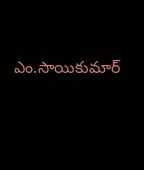ఎం.సాయికుమార్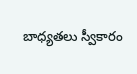బాధ్యతలు స్వీకారం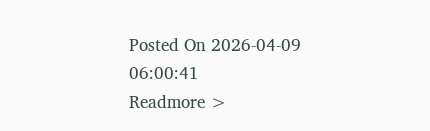Posted On 2026-04-09 06:00:41
Readmore >